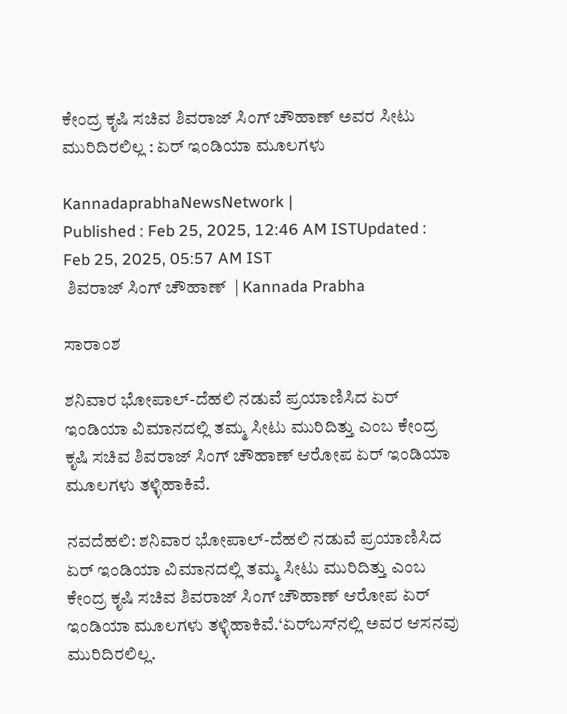ಕೇಂದ್ರ ಕೃಷಿ ಸಚಿವ ಶಿವರಾಜ್‌ ಸಿಂಗ್ ಚೌಹಾಣ್ ಅವರ ಸೀಟು ಮುರಿದಿರಲಿಲ್ಲ : ಏರ್ ಇಂಡಿಯಾ ಮೂಲಗಳು

KannadaprabhaNewsNetwork |
Published : Feb 25, 2025, 12:46 AM ISTUpdated : Feb 25, 2025, 05:57 AM IST
 ಶಿವರಾಜ್ ಸಿಂಗ್ ಚೌಹಾಣ್  | Kannada Prabha

ಸಾರಾಂಶ

ಶನಿವಾರ ಭೋಪಾಲ್-ದೆಹಲಿ ನಡುವೆ ಪ್ರಯಾಣಿಸಿದ ಏರ್ ಇಂಡಿಯಾ ವಿಮಾನದಲ್ಲಿ ತಮ್ಮ ಸೀಟು ಮುರಿದಿತ್ತು ಎಂಬ ಕೇಂದ್ರ ಕೃಷಿ ಸಚಿವ ಶಿವರಾಜ್ ಸಿಂಗ್ ಚೌಹಾಣ್ ಆರೋಪ ಏರ್‌ ಇಂಡಿಯಾ ಮೂಲಗಳು ತಳ್ಳಿಹಾಕಿವೆ.

ನವದೆಹಲಿ: ಶನಿವಾರ ಭೋಪಾಲ್-ದೆಹಲಿ ನಡುವೆ ಪ್ರಯಾಣಿಸಿದ ಏರ್ ಇಂಡಿಯಾ ವಿಮಾನದಲ್ಲಿ ತಮ್ಮ ಸೀಟು ಮುರಿದಿತ್ತು ಎಂಬ ಕೇಂದ್ರ ಕೃಷಿ ಸಚಿವ ಶಿವರಾಜ್ ಸಿಂಗ್ ಚೌಹಾಣ್ ಆರೋಪ ಏರ್‌ ಇಂಡಿಯಾ ಮೂಲಗಳು ತಳ್ಳಿಹಾಕಿವೆ.‘ಏರ್‌ಬಸ್‌ನಲ್ಲಿ ಅವರ ಆಸನವು ಮುರಿದಿರಲಿಲ್ಲ.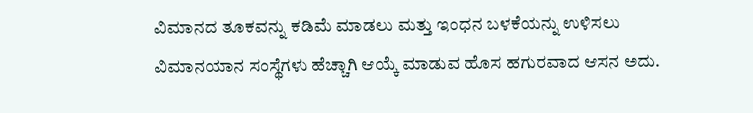ವಿಮಾನದ ತೂಕವನ್ನು ಕಡಿಮೆ ಮಾಡಲು ಮತ್ತು ಇಂಧನ ಬಳಕೆಯನ್ನು ಉಳಿಸಲು ವಿಮಾನಯಾನ ಸಂಸ್ಥೆಗಳು ಹೆಚ್ಚಾಗಿ ಆಯ್ಕೆ ಮಾಡುವ ಹೊಸ ಹಗುರವಾದ ಆಸನ ಅದು.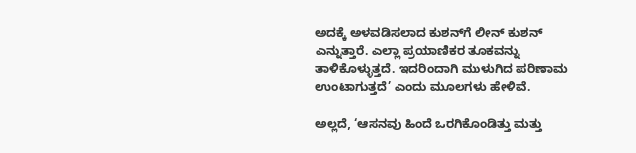ಅದಕ್ಕೆ ಅಳವಡಿಸಲಾದ ಕುಶನ್‌ಗೆ ಲೀನ್ ಕುಶನ್ ಎನ್ನುತ್ತಾರೆ. ಎಲ್ಲಾ ಪ್ರಯಾಣಿಕರ ತೂಕವನ್ನು ತಾಳಿಕೊಳ್ಳುತ್ತದೆ. ಇದರಿಂದಾಗಿ ಮುಳುಗಿದ ಪರಿಣಾಮ ಉಂಟಾಗುತ್ತದೆ’ ಎಂದು ಮೂಲಗಳು ಹೇಳಿವೆ.

ಅಲ್ಲದೆ, ‘ಆಸನವು ಹಿಂದೆ ಒರಗಿಕೊಂಡಿತ್ತು ಮತ್ತು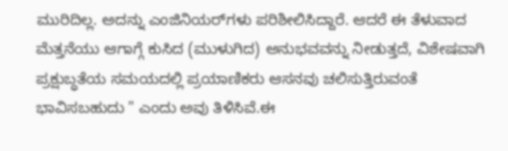ಮುರಿದಿಲ್ಲ. ಅದನ್ನು ಎಂಜಿನಿಯರ್‌ಗಳು ಪರಿಶೀಲಿಸಿದ್ದಾರೆ. ಆದರೆ ಈ ತೆಳುವಾದ ಮೆತ್ತನೆಯು ಆಗಾಗ್ಗೆ ಕುಸಿದ (ಮುಳುಗಿದ) ಅನುಭವವನ್ನು ನೀಡುತ್ತದೆ, ವಿಶೇಷವಾಗಿ ಪ್ರಕ್ಷುಬ್ಧತೆಯ ಸಮಯದಲ್ಲಿ ಪ್ರಯಾಣಿಕರು ಆಸನವು ಚಲಿಸುತ್ತಿರುವಂತೆ ಭಾವಿಸಬಹುದು " ಎಂದು ಅವು ತಿಳಿಸಿವೆ.ಈ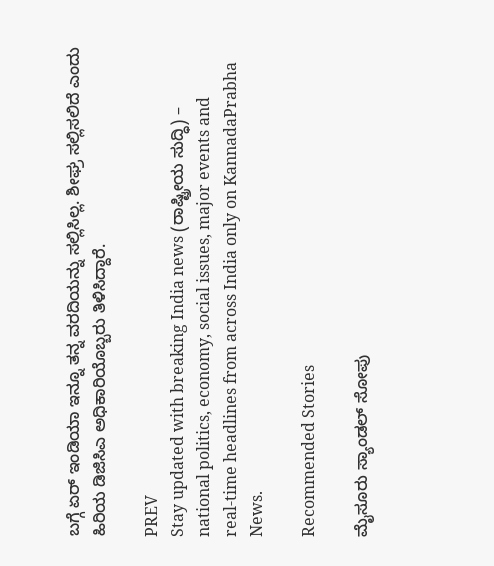ಬಗ್ಗೆ ಏರ್ ಇಂಡಿಯಾ ಇನ್ನೂ ತನ್ನ ವರದಿಯನ್ನು ಸಲ್ಲಿಸಿಲ್ಲ. ಶೀಘ್ರ ಸಲ್ಲಿಸಲಿದೆ ಎಂದು ಹಿರಿಯ ಡಿಜಿಸಿಎ ಅಧಿಕಾರಿಯೊಬ್ಬರು ತಿಳಿಸಿದ್ದಾರೆ.

PREV
Stay updated with breaking India news (ರಾಷ್ಟ್ರೀಯ ಸುದ್ಧಿ) – national politics, economy, social issues, major events and real‑time headlines from across India only on KannadaPrabha News.

Recommended Stories

ಮೈಸೂರು ಸ್ಯಾಂಡಲ್ ಸೋಪು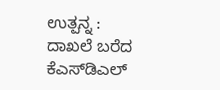ಉತ್ಪನ್ನ : ದಾಖಲೆ ಬರೆದ ಕೆಎಸ್‌ಡಿಎಲ್‌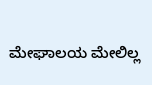ಮೇಘಾಲಯ ಮೇಲಿಲ್ಲ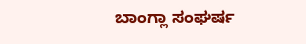ಬಾಂಗ್ಲಾ ಸಂಘರ್ಷ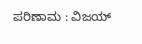ಪರಿಣಾಮ : ವಿಜಯ್‌